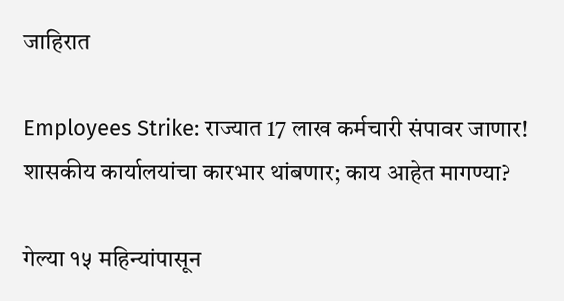जाहिरात

Employees Strike: राज्यात 17 लाख कर्मचारी संपावर जाणार! शासकीय कार्यालयांचा कारभार थांबणार; काय आहेत मागण्या?

गेल्या १५ महिन्यांपासून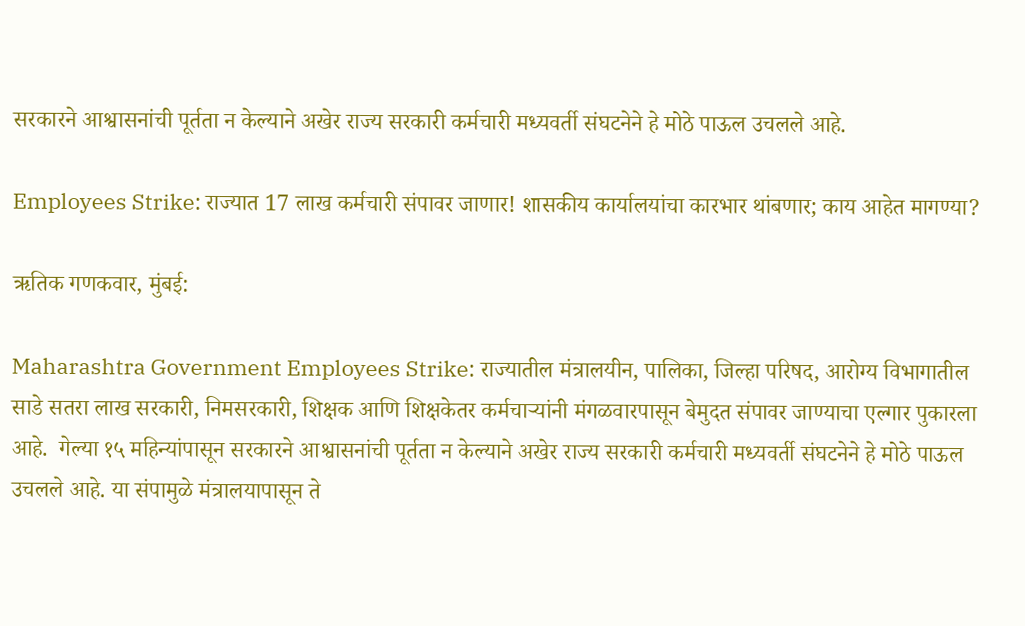सरकारने आश्वासनांची पूर्तता न केल्याने अखेर राज्य सरकारी कर्मचारी मध्यवर्ती संघटनेने हे मोठे पाऊल उचलले आहे.

Employees Strike: राज्यात 17 लाख कर्मचारी संपावर जाणार! शासकीय कार्यालयांचा कारभार थांबणार; काय आहेत मागण्या?

ऋतिक गणकवार, मुंबई:

Maharashtra Government Employees Strike: राज्यातील मंत्रालयीन, पालिका, जिल्हा परिषद, आरोग्य विभागातील  साडे सतरा लाख सरकारी, निमसरकारी, शिक्षक आणि शिक्षकेतर कर्मचाऱ्यांनी मंगळवारपासून बेमुदत संपावर जाण्याचा एल्गार पुकारला आहे.  गेल्या १५ महिन्यांपासून सरकारने आश्वासनांची पूर्तता न केल्याने अखेर राज्य सरकारी कर्मचारी मध्यवर्ती संघटनेने हे मोठे पाऊल उचलले आहे. या संपामुळे मंत्रालयापासून ते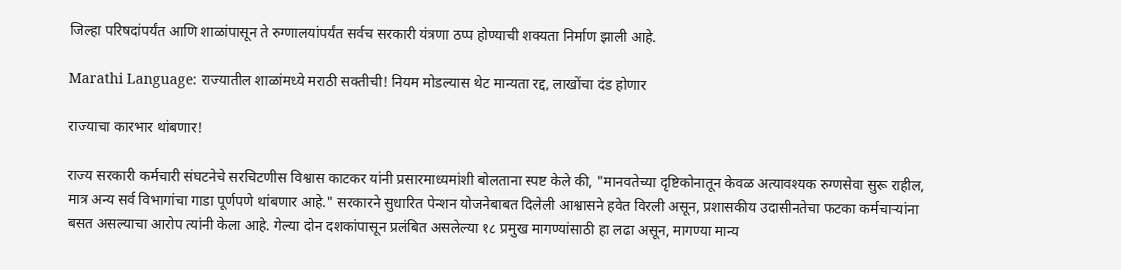जिल्हा परिषदांपर्यंत आणि शाळांपासून ते रुग्णालयांपर्यंत सर्वच सरकारी यंत्रणा ठप्प होण्याची शक्यता निर्माण झाली आहे.

Marathi Language: राज्यातील शाळांमध्ये मराठी सक्तीची! नियम मोडल्यास थेट मान्यता रद्द, लाखोंचा दंड होणार

राज्याचा कारभार थांबणार!

राज्य सरकारी कर्मचारी संघटनेचे सरचिटणीस विश्वास काटकर यांनी प्रसारमाध्यमांशी बोलताना स्पष्ट केले की, "मानवतेच्या दृष्टिकोनातून केवळ अत्यावश्यक रुग्णसेवा सुरू राहील, मात्र अन्य सर्व विभागांचा गाडा पूर्णपणे थांबणार आहे." सरकारने सुधारित पेन्शन योजनेबाबत दिलेली आश्वासने हवेत विरली असून, प्रशासकीय उदासीनतेचा फटका कर्मचाऱ्यांना बसत असल्याचा आरोप त्यांनी केला आहे. गेल्या दोन दशकांपासून प्रलंबित असलेल्या १८ प्रमुख मागण्यांसाठी हा लढा असून, मागण्या मान्य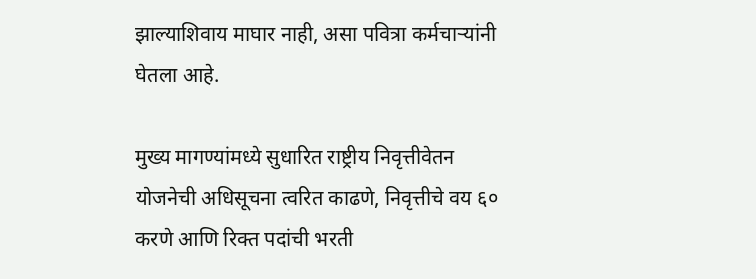झाल्याशिवाय माघार नाही, असा पवित्रा कर्मचाऱ्यांनी घेतला आहे.

मुख्य मागण्यांमध्ये सुधारित राष्ट्रीय निवृत्तीवेतन योजनेची अधिसूचना त्वरित काढणे, निवृत्तीचे वय ६० करणे आणि रिक्त पदांची भरती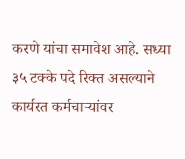करणे यांचा समावेश आहे. सध्या ३५ टक्के पदे रिक्त असल्याने कार्यरत कर्मचाऱ्यांवर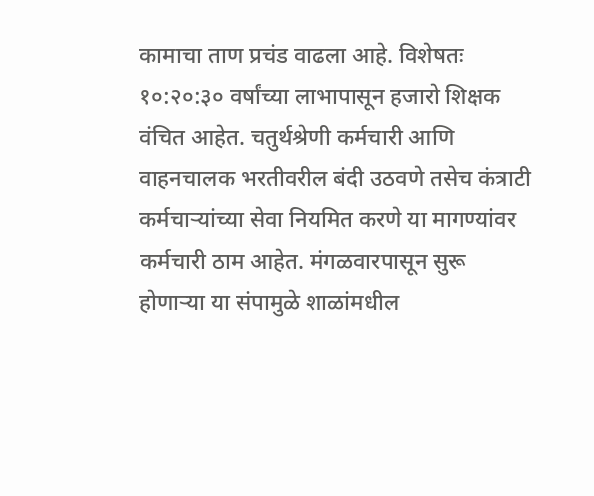कामाचा ताण प्रचंड वाढला आहे. विशेषतः १०:२०:३० वर्षांच्या लाभापासून हजारो शिक्षक वंचित आहेत. चतुर्थश्रेणी कर्मचारी आणि वाहनचालक भरतीवरील बंदी उठवणे तसेच कंत्राटी कर्मचाऱ्यांच्या सेवा नियमित करणे या मागण्यांवर कर्मचारी ठाम आहेत. मंगळवारपासून सुरू होणाऱ्या या संपामुळे शाळांमधील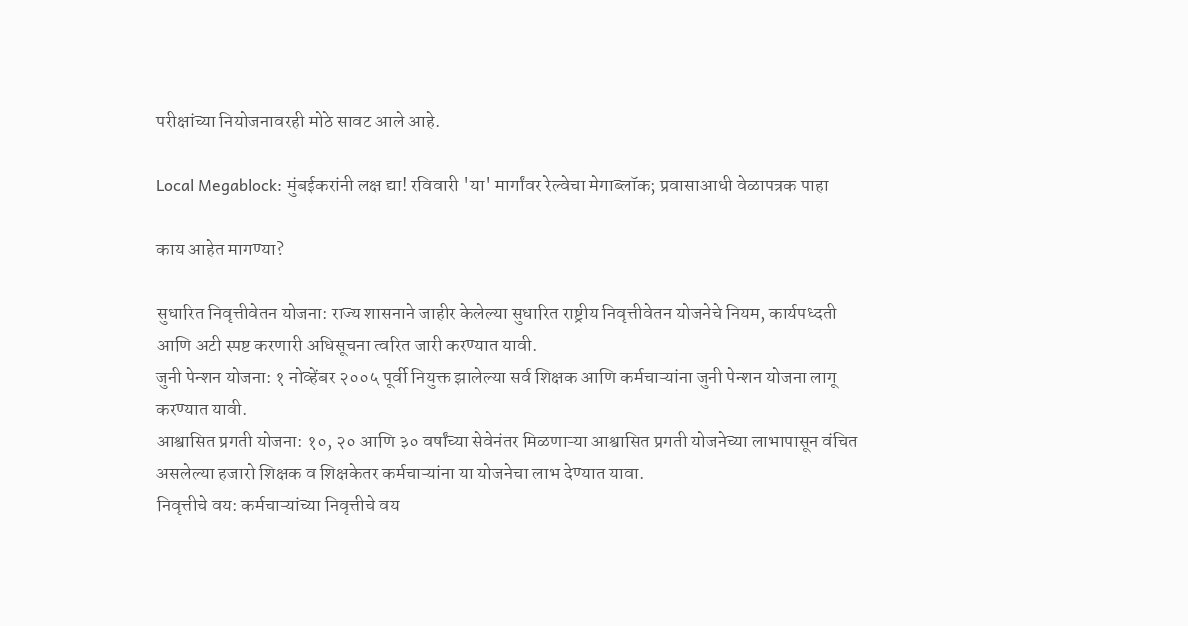परीक्षांच्या नियोजनावरही मोठे सावट आले आहे.

Local Megablock: मुंबईकरांनी लक्ष द्या! रविवारी 'या' मार्गांवर रेल्वेचा मेगाब्लॉक; प्रवासाआधी वेळापत्रक पाहा

काय आहेत मागण्या?

सुधारित निवृत्तीवेतन योजना: राज्य शासनाने जाहीर केलेल्या सुधारित राष्ट्रीय निवृत्तीवेतन योजनेचे नियम, कार्यपध्दती आणि अटी स्पष्ट करणारी अधिसूचना त्वरित जारी करण्यात यावी.
जुनी पेन्शन योजना: १ नोव्हेंबर २००५ पूर्वी नियुक्त झालेल्या सर्व शिक्षक आणि कर्मचाऱ्यांना जुनी पेन्शन योजना लागू करण्यात यावी.
आश्वासित प्रगती योजना: १०, २० आणि ३० वर्षांच्या सेवेनंतर मिळणाऱ्या आश्वासित प्रगती योजनेच्या लाभापासून वंचित असलेल्या हजारो शिक्षक व शिक्षकेतर कर्मचाऱ्यांना या योजनेचा लाभ देण्यात यावा.
निवृत्तीचे वय: कर्मचाऱ्यांच्या निवृत्तीचे वय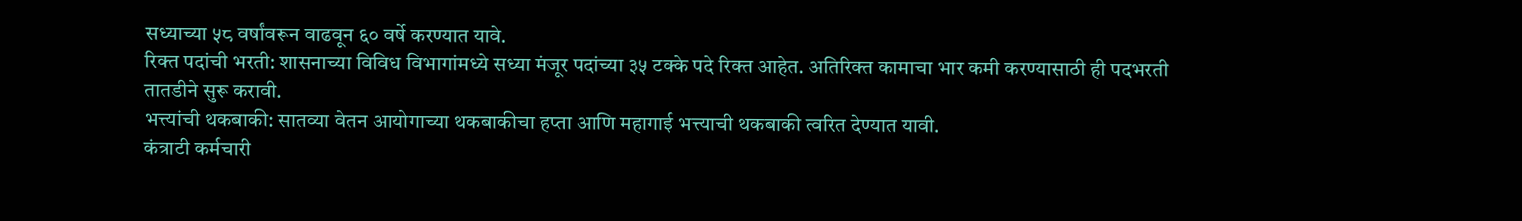सध्याच्या ५८ वर्षांवरून वाढवून ६० वर्षे करण्यात यावे.
रिक्त पदांची भरती: शासनाच्या विविध विभागांमध्ये सध्या मंजूर पदांच्या ३५ टक्के पदे रिक्त आहेत. अतिरिक्त कामाचा भार कमी करण्यासाठी ही पदभरती तातडीने सुरू करावी.
भत्त्यांची थकबाकी: सातव्या वेतन आयोगाच्या थकबाकीचा हप्ता आणि महागाई भत्त्याची थकबाकी त्वरित देण्यात यावी.
कंत्राटी कर्मचारी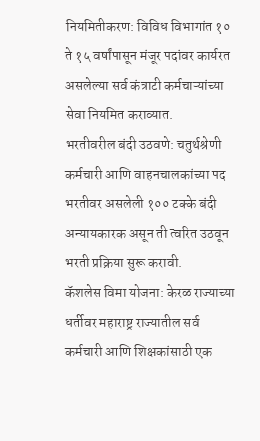नियमितीकरण: विविध विभागांत १० ते १५ वर्षांपासून मंजूर पदांवर कार्यरत असलेल्या सर्व कंत्राटी कर्मचाऱ्यांच्या सेवा नियमित कराव्यात.
भरतीवरील बंदी उठवणे: चतुर्थश्रेणी कर्मचारी आणि वाहनचालकांच्या पद भरतीवर असलेली १०० टक्के बंदी अन्यायकारक असून ती त्वरित उठवून भरती प्रक्रिया सुरू करावी.
कॅशलेस विमा योजना: केरळ राज्याच्या धर्तीवर महाराष्ट्र राज्यातील सर्व कर्मचारी आणि शिक्षकांसाठी एक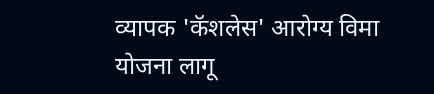व्यापक 'कॅशलेस' आरोग्य विमा योजना लागू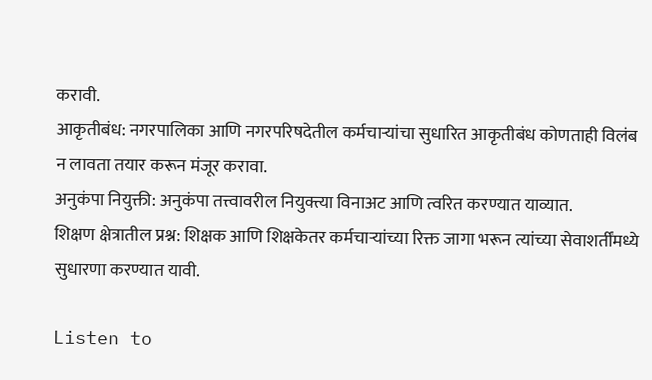करावी.
आकृतीबंध: नगरपालिका आणि नगरपरिषदेतील कर्मचाऱ्यांचा सुधारित आकृतीबंध कोणताही विलंब न लावता तयार करून मंजूर करावा.
अनुकंपा नियुक्ती: अनुकंपा तत्त्वावरील नियुक्त्या विनाअट आणि त्वरित करण्यात याव्यात.
शिक्षण क्षेत्रातील प्रश्न: शिक्षक आणि शिक्षकेतर कर्मचाऱ्यांच्या रिक्त जागा भरून त्यांच्या सेवाशर्तींमध्ये सुधारणा करण्यात यावी.

Listen to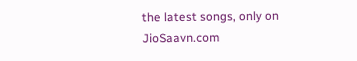the latest songs, only on JioSaavn.com